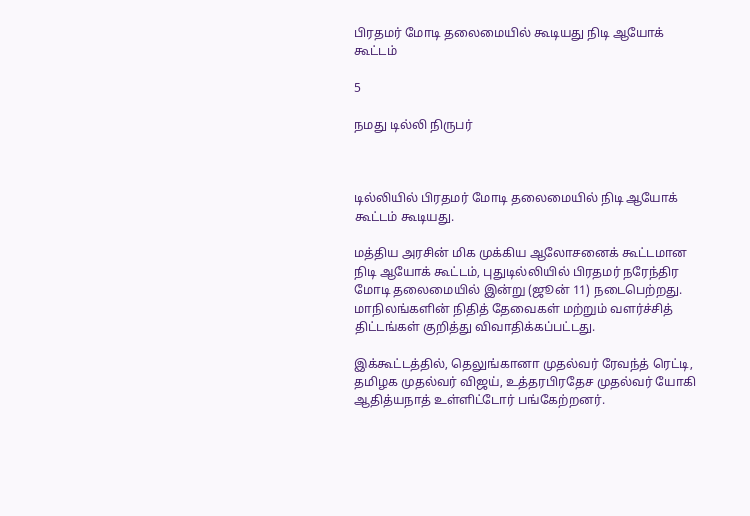பிரதமர் மோடி தலைமையில் கூடியது நிடி ஆயோக் கூட்டம்

5

நமது டில்லி நிருபர்



டில்லியில் பிரதமர் மோடி தலைமையில் நிடி ஆயோக் கூட்டம் கூடியது.

மத்திய அரசின் மிக முக்கிய ஆலோசனைக் கூட்டமான நிடி ஆயோக் கூட்டம், புதுடில்லியில் பிரதமர் நரேந்திர மோடி தலைமையில் இன்று (ஜூன் 11) நடைபெற்றது. மாநிலங்களின் நிதித் தேவைகள் மற்றும் வளர்ச்சித் திட்டங்கள் குறித்து விவாதிக்கப்பட்டது.

இக்கூட்டத்தில், தெலுங்கானா முதல்வர் ரேவந்த் ரெட்டி, தமிழக முதல்வர் விஜய், உத்தரபிரதேச முதல்வர் யோகி ஆதித்யநாத் உள்ளிட்டோர் பங்கேற்றனர்.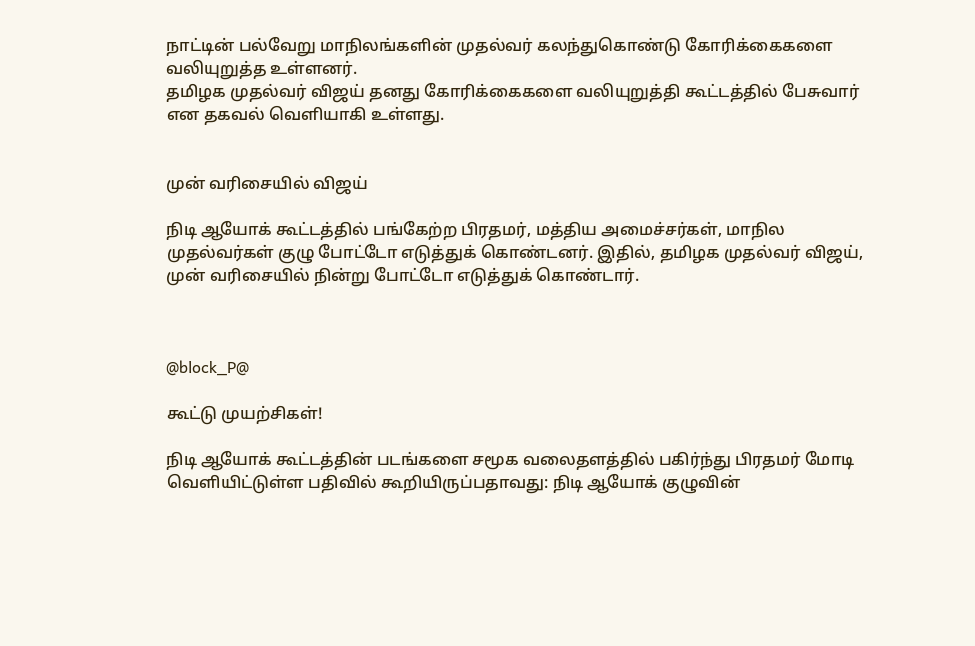நாட்டின் பல்வேறு மாநிலங்களின் முதல்வர் கலந்துகொண்டு கோரிக்கைகளை வலியுறுத்த உள்ளனர்.
தமிழக முதல்வர் விஜய் தனது கோரிக்கைகளை வலியுறுத்தி கூட்டத்தில் பேசுவார் என தகவல் வெளியாகி உள்ளது.


முன் வரிசையில் விஜய்

நிடி ஆயோக் கூட்டத்தில் பங்கேற்ற பிரதமர், மத்திய அமைச்சர்கள், மாநில முதல்வர்கள் குழு போட்டோ எடுத்துக் கொண்டனர். இதில், தமிழக முதல்வர் விஜய், முன் வரிசையில் நின்று போட்டோ எடுத்துக் கொண்டார்.



@block_P@

கூட்டு முயற்சிகள்!

நிடி ஆயோக் கூட்டத்தின் படங்களை சமூக வலைதளத்தில் பகிர்ந்து பிரதமர் மோடி வெளியிட்டுள்ள பதிவில் கூறியிருப்பதாவது: நிடி ஆயோக் குழுவின்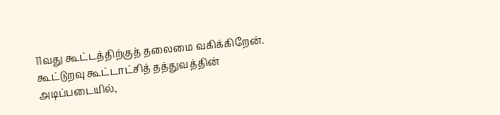11வது கூட்டத்திற்குத் தலைமை வகிக்கிறேன். கூட்டுறவு கூட்டாட்சித் தத்துவத்தின் அடிப்படையில்,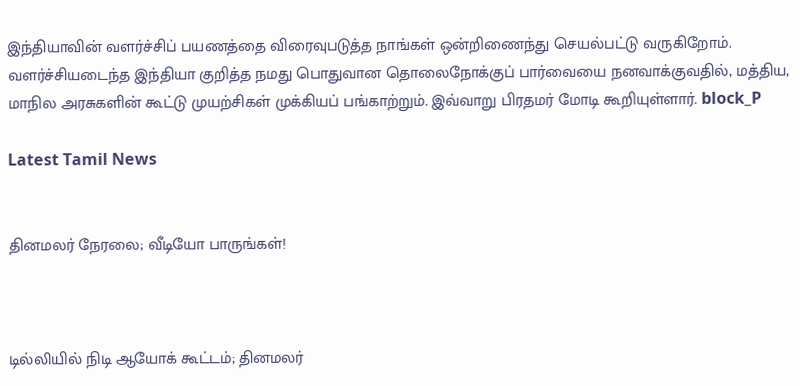இந்தியாவின் வளர்ச்சிப் பயணத்தை விரைவுபடுத்த நாங்கள் ஒன்றிணைந்து செயல்பட்டு வருகிறோம். வளர்ச்சியடைந்த இந்தியா குறித்த நமது பொதுவான தொலைநோக்குப் பார்வையை நனவாக்குவதில், மத்திய, மாநில அரசுகளின் கூட்டு முயற்சிகள் முக்கியப் பங்காற்றும். இவ்வாறு பிரதமர் மோடி கூறியுள்ளார். block_P

Latest Tamil News


தினமலர் நேரலை; வீடியோ பாருங்கள்!



டில்லியில் நிடி ஆயோக் கூட்டம்; தினமலர்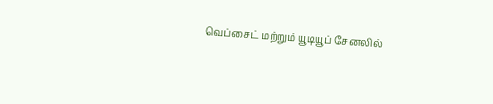வெப்சைட் மற்றும் யூடியூப் சேனலில்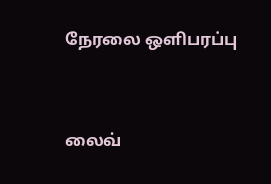நேரலை ஒளிபரப்பு


லைவ்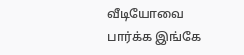வீடியோவை பார்க்க இங்கே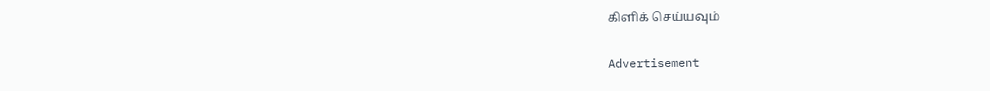கிளிக் செய்யவும்

Advertisement